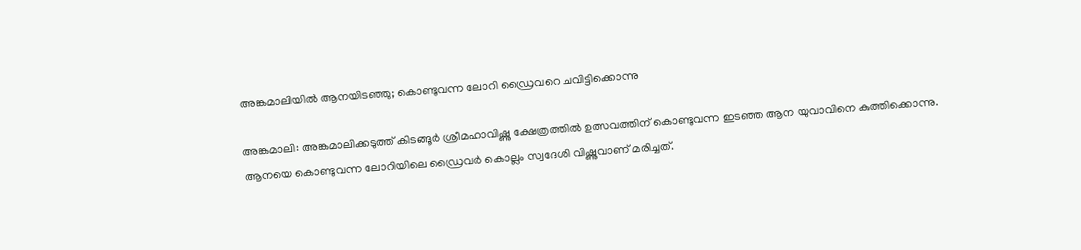അങ്കമാലിയിൽ ആനയിടഞ്ഞു; കൊണ്ടുവന്ന ലോറി ഡ്രൈവറെ ചവിട്ടിക്കൊന്നു

അങ്കമാലി: അങ്കമാലിക്കടുത്ത് കിടങ്ങൂർ ശ്രീമഹാവിഷ്ണു ക്ഷേത്രത്തിൽ ഉത്സവത്തിന് കൊണ്ടുവന്ന ഇടഞ്ഞ ആന യുവാവിനെ കുത്തിക്കൊന്നു. ആനയെ കൊണ്ടുവന്ന ലോറിയിലെ ഡ്രൈവർ കൊല്ലം സ്വദേശി വിഷ്ണുവാണ് മരിച്ചത്.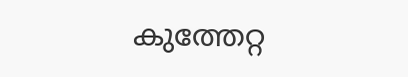കുത്തേറ്റ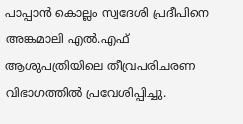പാപ്പാൻ കൊല്ലം സ്വദേശി പ്രദീപിനെ അങ്കമാലി എൽ.എഫ് ആശുപത്രിയിലെ തീവ്രപരിചരണ വിഭാഗത്തിൽ പ്രവേശിപ്പിച്ചു.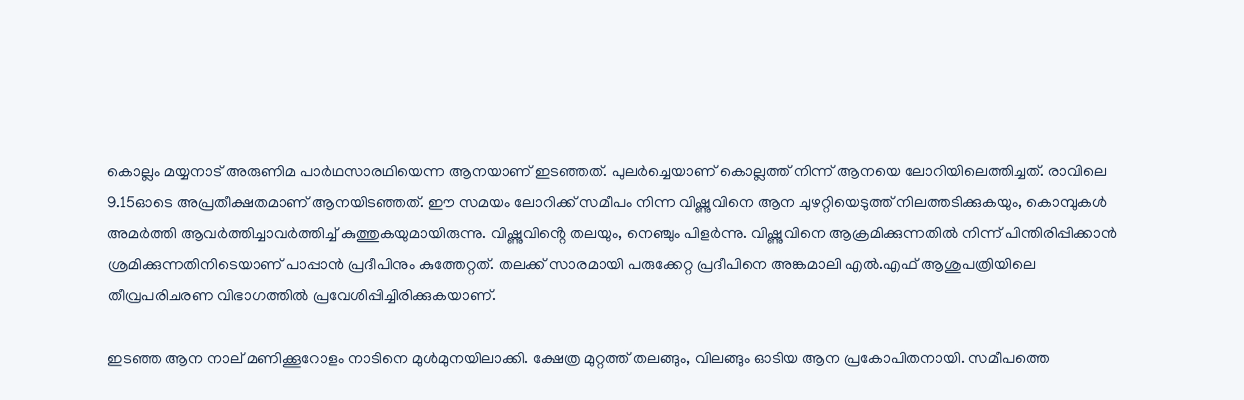കൊല്ലം മയ്യനാട് അരുണിമ പാർഥസാരഥിയെന്ന ആനയാണ് ഇടഞ്ഞത്. പുലർച്ചെയാണ് കൊല്ലത്ത് നിന്ന് ആനയെ ലോറിയിലെത്തിച്ചത്. രാവിലെ 9.15ഓടെ അപ്രതീക്ഷതമാണ് ആനയിടഞ്ഞത്. ഈ സമയം ലോറിക്ക് സമീപം നിന്ന വിഷ്ണുവിനെ ആന ചുഴറ്റിയെടുത്ത് നിലത്തടിക്കുകയും, കൊമ്പുകൾ അമർത്തി ആവർത്തിച്ചാവർത്തിച്ച് കുത്തുകയുമായിരുന്നു. വിഷ്ണുവിൻ്റെ തലയും, നെഞ്ചും പിളർന്നു. വിഷ്ണുവിനെ ആക്രമിക്കുന്നതിൽ നിന്ന് പിന്തിരിപ്പിക്കാൻ ശ്രമിക്കുന്നതിനിടെയാണ് പാപ്പാൻ പ്രദീപിനും കുത്തേറ്റത്. തലക്ക് സാരമായി പരുക്കേറ്റ പ്രദീപിനെ അങ്കമാലി എൽ.എഫ് ആശുപത്രിയിലെ തീവ്രപരിചരണ വിഭാഗത്തിൽ പ്രവേശിപ്പിച്ചിരിക്കുകയാണ്.

ഇടഞ്ഞ ആന നാല് മണിക്കൂറോളം നാടിനെ മുൾമുനയിലാക്കി. ക്ഷേത്ര മുറ്റത്ത് തലങ്ങും, വിലങ്ങും ഓടിയ ആന പ്രകോപിതനായി. സമീപത്തെ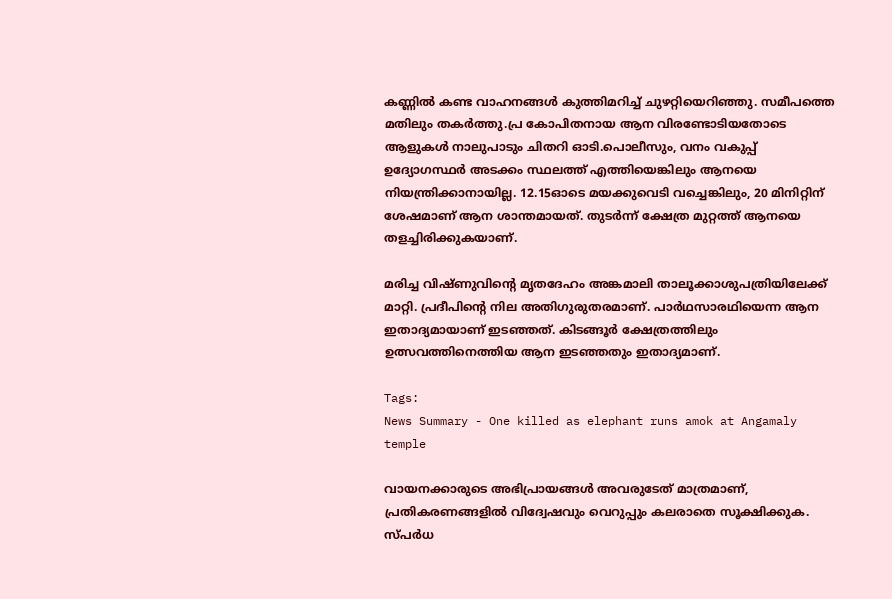കണ്ണിൽ കണ്ട വാഹനങ്ങൾ കുത്തിമറിച്ച് ചുഴറ്റിയെറിഞ്ഞു. സമീപത്തെ മതിലും തകർത്തു.പ്ര കോപിതനായ ആന വിരണ്ടോടിയതോടെ ആളുകൾ നാലുപാടും ചിതറി ഓടി.പൊലീസും, വനം വകുപ്പ് ഉദ്യോഗസ്ഥർ അടക്കം സ്ഥലത്ത് എത്തിയെങ്കിലും ആനയെ നിയന്ത്രിക്കാനായില്ല. 12.15ഓടെ മയക്കുവെടി വച്ചെങ്കിലും, 20 മിനിറ്റിന് ശേഷമാണ് ആന ശാന്തമായത്. തുടർന്ന് ക്ഷേത്ര മുറ്റത്ത് ആനയെ തളച്ചിരിക്കുകയാണ്.

മരിച്ച വിഷ്ണുവിൻ്റെ മൃതദേഹം അങ്കമാലി താലൂക്കാശുപത്രിയിലേക്ക് മാറ്റി. പ്രദീപിൻ്റെ നില അതിഗുരുതരമാണ്. പാർഥസാരഥിയെന്ന ആന ഇതാദ്യമായാണ് ഇടഞ്ഞത്. കിടങ്ങൂർ ക്ഷേത്രത്തിലും ഉത്സവത്തിനെത്തിയ ആന ഇടഞ്ഞതും ഇതാദ്യമാണ്.

Tags:
News Summary - One killed as elephant runs amok at Angamaly temple

വായനക്കാരുടെ അഭിപ്രായങ്ങള്‍ അവരുടേത് മാത്രമാണ്, പ്രതികരണങ്ങളിൽ വിദ്വേഷവും വെറുപ്പും കലരാതെ സൂക്ഷിക്കുക. സ്പർധ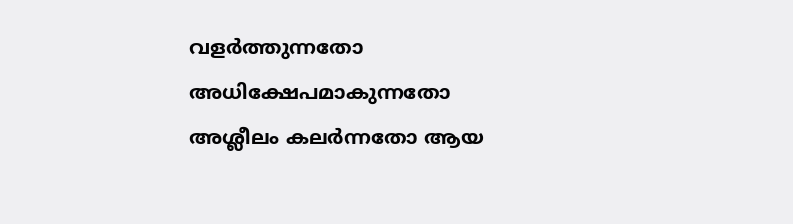വളർത്തുന്നതോ അധിക്ഷേപമാകുന്നതോ അശ്ലീലം കലർന്നതോ ആയ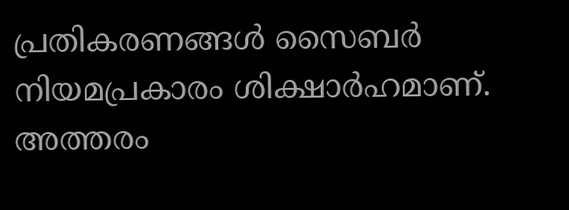പ്രതികരണങ്ങൾ സൈബർ നിയമപ്രകാരം ശിക്ഷാർഹമാണ്. അത്തരം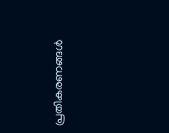പ്രതികരണങ്ങൾ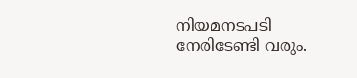നിയമനടപടി നേരിടേണ്ടി വരും.